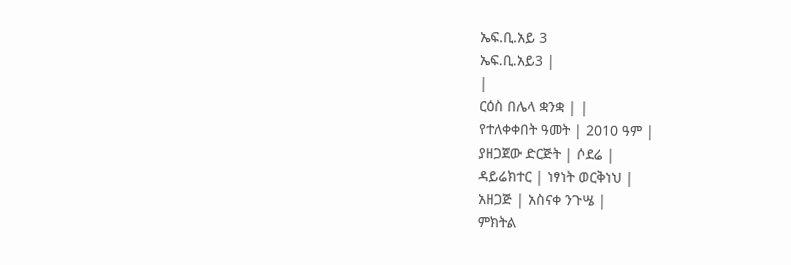ኤፍ.ቢ.አይ 3
ኤፍ.ቢ.አይ3 |
|
ርዕስ በሌላ ቋንቋ | |
የተለቀቀበት ዓመት | 2010 ዓም |
ያዘጋጀው ድርጅት | ሶደሬ |
ዳይሬክተር | ነፃነት ወርቅነህ |
አዘጋጅ | አስናቀ ንጉሤ |
ምክትል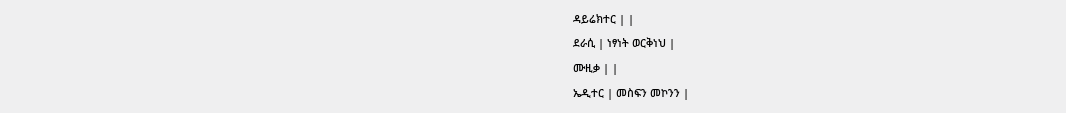ዳይሬክተር | |
ደራሲ | ነፃነት ወርቅነህ |
ሙዚቃ | |
ኤዲተር | መስፍን መኮንን |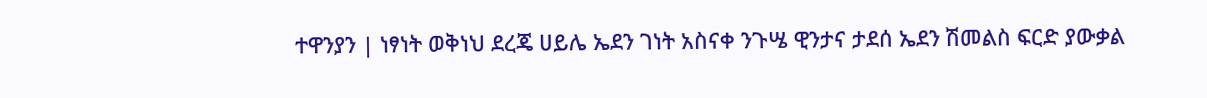ተዋንያን | ነፃነት ወቅነህ ደረጄ ሀይሌ ኤደን ገነት አስናቀ ንጉሤ ዊንታና ታደሰ ኤደን ሽመልስ ፍርድ ያውቃል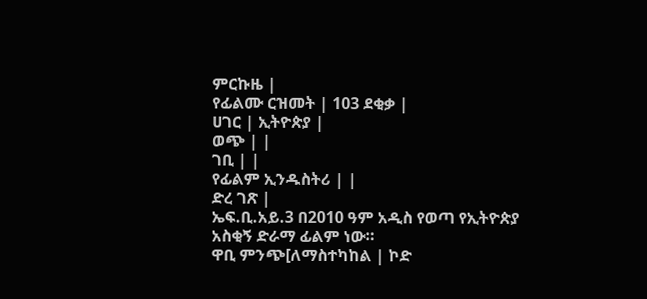ምርኩዜ |
የፊልሙ ርዝመት | 103 ደቂቃ |
ሀገር | ኢትዮጵያ |
ወጭ | |
ገቢ | |
የፊልም ኢንዱስትሪ | |
ድረ ገጽ |
ኤፍ.ቢ.አይ.3 በ2010 ዓም አዲስ የወጣ የኢትዮጵያ አስቂኝ ድራማ ፊልም ነው።
ዋቢ ምንጭ[ለማስተካከል | ኮድ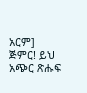አርም]
ጅምር! ይህ አጭር ጽሑፍ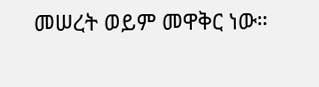መሠረት ወይም መዋቅር ነው።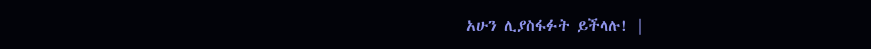አሁን ሊያስፋፉት ይችላሉ! |